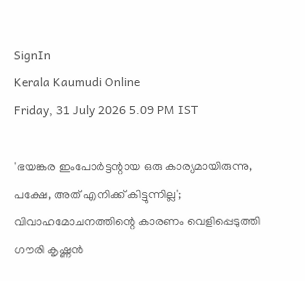SignIn
Kerala Kaumudi Online
Friday, 31 July 2026 5.09 PM IST

'ഭയങ്കര ഇംപോർട്ടന്റായ ഒരു കാര്യമായിരുന്നു, പക്ഷേ, അത് എനിക്ക് കിട്ടുന്നില്ല'; വിവാഹമോചനത്തിന്റെ കാരണം വെളിപ്പെടുത്തി ഗൗരി കൃഷ്ണൻ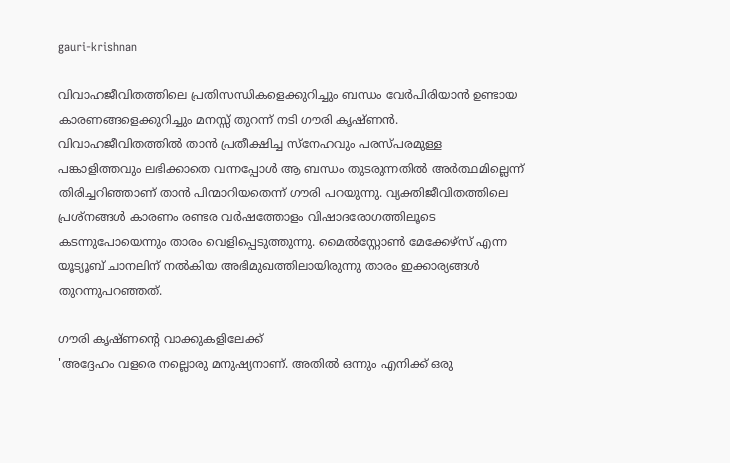gauri-krishnan

വിവാഹജീവിതത്തിലെ പ്രതിസന്ധികളെക്കുറിച്ചും ബന്ധം വേർപിരിയാൻ ഉണ്ടായ കാരണങ്ങളെക്കുറിച്ചും മനസ്സ് തുറന്ന് നടി ഗൗരി കൃഷ്ണൻ. വിവാഹജീവിതത്തിൽ താൻ പ്രതീക്ഷിച്ച സ്‌നേഹവും പരസ്പരമുള്ള പങ്കാളിത്തവും ലഭിക്കാതെ വന്നപ്പോൾ ആ ബന്ധം തുടരുന്നതിൽ അർത്ഥമില്ലെന്ന് തിരിച്ചറിഞ്ഞാണ് താൻ പിന്മാറിയതെന്ന് ഗൗരി പറയുന്നു. വ്യക്തിജീവിതത്തിലെ പ്രശ്നങ്ങൾ കാരണം രണ്ടര വർഷത്തോളം വിഷാദരോഗത്തിലൂടെ കടന്നുപോയെന്നും താരം വെളിപ്പെടുത്തുന്നു. മൈൽസ്റ്റോൺ മേക്കേഴ്സ് എന്ന യൂട്യൂബ് ചാനലിന് നൽകിയ അഭിമുഖത്തിലായിരുന്നു താരം ഇക്കാര്യങ്ങൾ തുറന്നുപറഞ്ഞത്.

ഗൗരി കൃഷ്ണന്റെ വാക്കുകളിലേക്ക്
'അദ്ദേഹം വളരെ നല്ലൊരു മനുഷ്യനാണ്. അതിൽ ഒന്നും എനിക്ക് ഒരു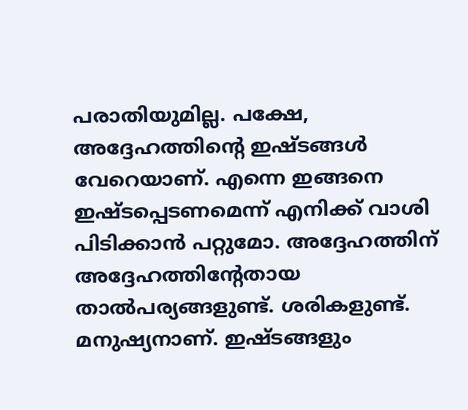പരാതിയുമില്ല. പക്ഷേ, അദ്ദേഹത്തിന്റെ ഇഷ്ടങ്ങൾ വേറെയാണ്. എന്നെ ഇങ്ങനെ ഇഷ്ടപ്പെടണമെന്ന് എനിക്ക് വാശി പിടിക്കാൻ പറ്റുമോ. അദ്ദേഹത്തിന് അദ്ദേഹത്തിന്റേതായ താൽപര്യങ്ങളുണ്ട്. ശരികളുണ്ട്. മനുഷ്യനാണ്. ഇഷ്ടങ്ങളും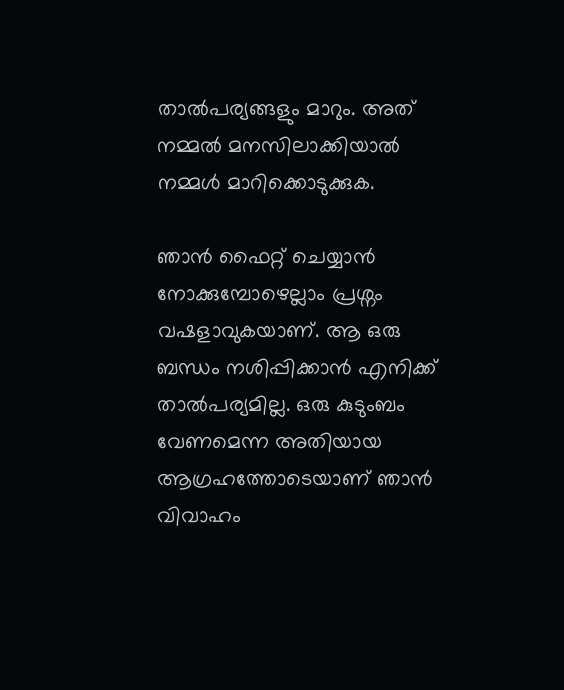താൽപര്യങ്ങളും മാറും. അത് നമ്മൽ മനസിലാക്കിയാൽ നമ്മൾ മാറിക്കൊടുക്കുക.

ഞാൻ ഫൈറ്റ് ചെയ്യാൻ നോക്കുമ്പോഴെല്ലാം പ്രശ്നം വഷളാവുകയാണ്. ആ ഒരു ബന്ധം നശിപ്പിക്കാൻ എനിക്ക് താൽപര്യമില്ല. ഒരു കുടുംബം വേണമെന്ന അതിയായ ആഗ്രഹത്തോടെയാണ് ഞാൻ വിവാഹം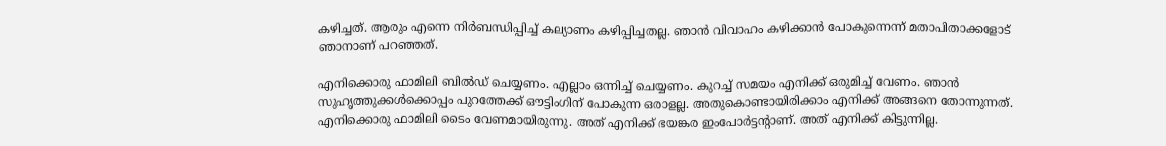കഴിച്ചത്. ആരും എന്നെ നിർബന്ധിപ്പിച്ച് കല്യാണം കഴിപ്പിച്ചതല്ല. ഞാൻ വിവാഹം കഴിക്കാൻ പോകുന്നെന്ന് മതാപിതാക്കളോട് ഞാനാണ് പറഞ്ഞത്.

എനിക്കൊരു ഫാമിലി ബിൽഡ് ചെയ്യണം. എല്ലാം ഒന്നിച്ച് ചെയ്യണം. കുറച്ച് സമയം എനിക്ക് ഒരുമിച്ച് വേണം. ഞാൻ സുഹൃത്തുക്കൾക്കൊപ്പം പുറത്തേക്ക് ഔട്ടിംഗിന് പോകുന്ന ഒരാളല്ല. അതുകൊണ്ടായിരിക്കാം എനിക്ക് അങ്ങനെ തോന്നുന്നത്. എനിക്കൊരു ഫാമിലി ടൈം വേണമായിരുന്നു. അത് എനിക്ക് ഭയങ്കര ഇംപോർട്ടന്റാണ്. അത് എനിക്ക് കിട്ടുന്നില്ല.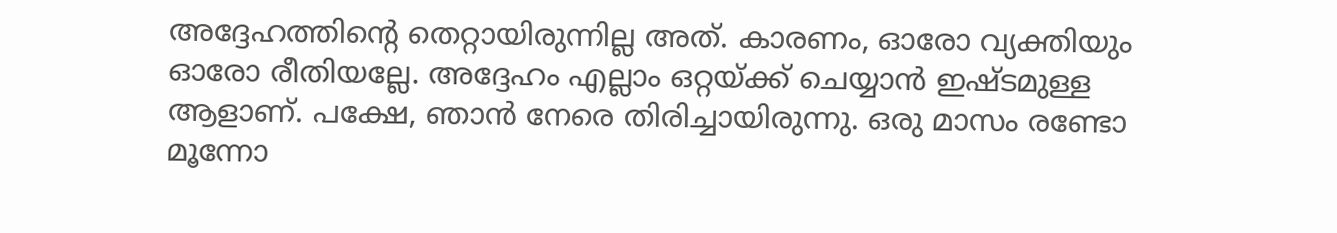അദ്ദേഹത്തിന്റെ തെറ്റായിരുന്നില്ല അത്. കാരണം, ഓരോ വ്യക്തിയും ഓരോ രീതിയല്ലേ. അദ്ദേഹം എല്ലാം ഒറ്റയ്ക്ക് ചെയ്യാൻ ഇഷ്ടമുള്ള ആളാണ്. പക്ഷേ, ഞാൻ നേരെ തിരിച്ചായിരുന്നു. ഒരു മാസം രണ്ടോ മൂന്നോ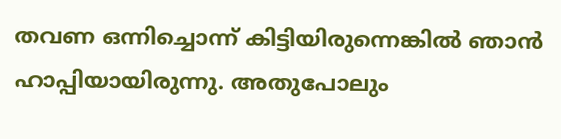തവണ ഒന്നിച്ചൊന്ന് കിട്ടിയിരുന്നെങ്കിൽ ഞാൻ ഹാപ്പിയായിരുന്നു. അതുപോലും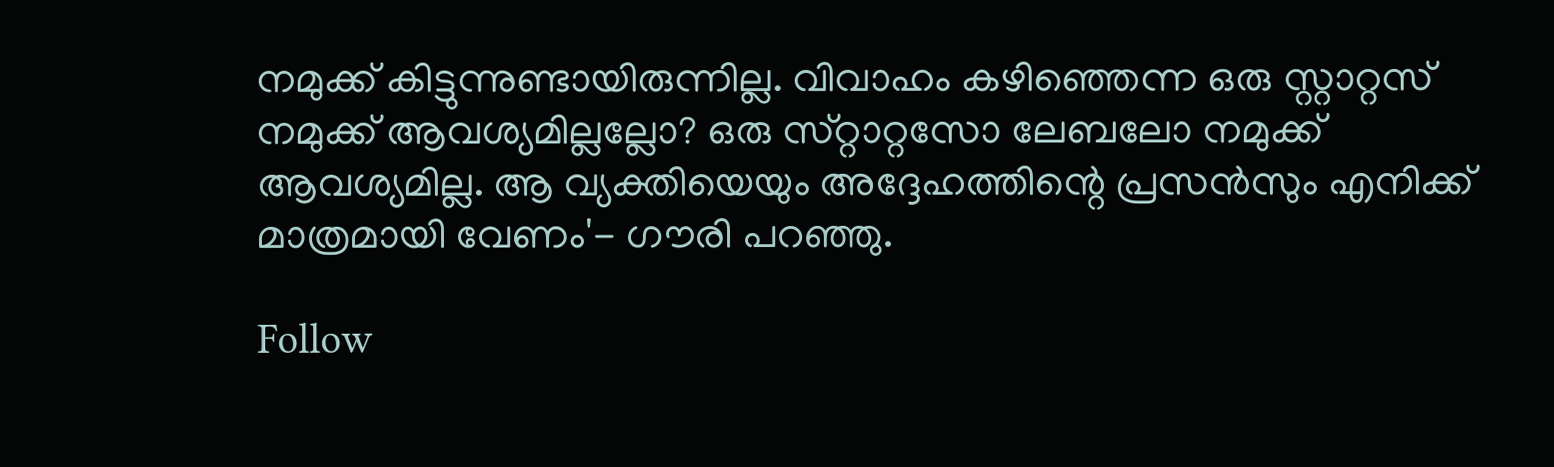നമുക്ക് കിട്ടുന്നുണ്ടായിരുന്നില്ല. വിവാഹം കഴിഞ്ഞെന്ന ഒരു സ്റ്റാറ്റസ് നമുക്ക് ആവശ്യമില്ലല്ലോ? ഒരു സ്‌റ്റാറ്റസോ ലേബലോ നമുക്ക് ആവശ്യമില്ല. ആ വ്യക്തിയെയും അദ്ദേഹത്തിന്റെ പ്രസൻസും എനിക്ക് മാത്രമായി വേണം'- ഗൗരി പറഞ്ഞു.

Follow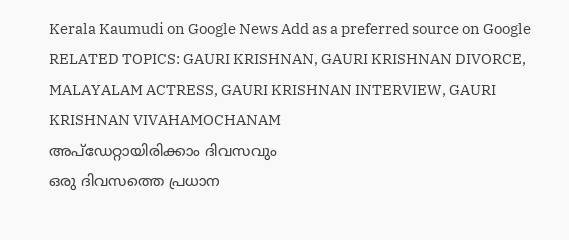Kerala Kaumudi on Google News Add as a preferred source on Google
RELATED TOPICS: GAURI KRISHNAN, GAURI KRISHNAN DIVORCE, MALAYALAM ACTRESS, GAURI KRISHNAN INTERVIEW, GAURI KRISHNAN VIVAHAMOCHANAM
അപ്ഡേറ്റായിരിക്കാം ദിവസവും
ഒരു ദിവസത്തെ പ്രധാന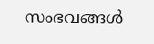സംഭവങ്ങൾ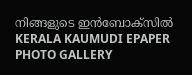നിങ്ങളുടെ ഇൻബോക്സിൽ
KERALA KAUMUDI EPAPER
PHOTO GALLERY